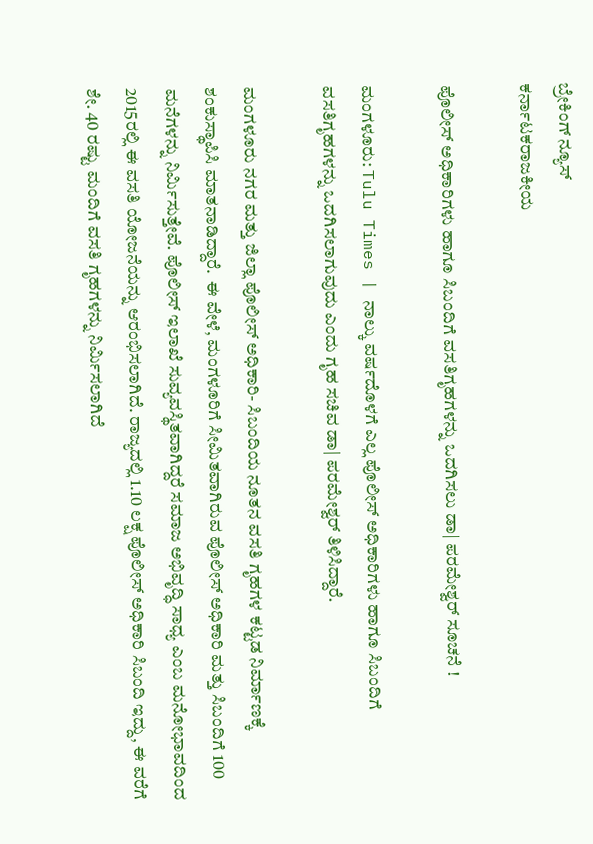ಬ್ರೇಕಿಂಗ್ ನ್ಯೂಸ್
ಕರ್ನಾಟಕರಾಜಕೀಯ

ಪೊಲೀಸ್‌ ಅಧಿಕಾರಿಗಳು ಹಾಗೂ ಸಿಬಂದಿಗೆ ವಸತಿಗೃಹಗಳನ್ನು ಒದಗಿಸಲು ಡಾ| ಪರಮೇಶ್ವರ್‌ ಸೂಚನೆ !

ಮಂಗಳೂರು: Tulu Times | ನಾಲ್ಕು ವರ್ಷದೊಳಗೆ ಎಲ್ಲ ಪೊಲೀಸ್‌ ಅಧಿಕಾರಿಗಳು ಹಾಗೂ ಸಿಬಂದಿಗೆ ವಸತಿಗೃಹಗಳನ್ನು ಒದಗಿಸಲಾಗುವುದು ಎಂದು ಗೃಹ ಸಚಿವ ಡಾ| ಪರಮೇಶ್ವರ್‌ ತಿಳಿಸಿದ್ದಾರೆ.

ಮಂಗಳೂರು ನಗರ ಮತ್ತು ಜಿಲ್ಲಾ ಪೊಲೀಸ್‌ ಅಧಿಕಾರಿ- ಸಿಬಂದಿಯ ನೂತನ ವಸತಿ ಗೃಹಗಳ ಕಟ್ಟಡ ನಿರ್ಮಾಣಕ್ಕೆ ಶಂಕುಸ್ಥಾಪಿಸಿ ಮಾತನಾಡಿದ್ದಾರೆ.  ಈ ವೇಳೆ, ಮಂಗಳೂರಿಗೆ ಸೀಮಿತವಾಗಿರುವ ಪೊಲೀಸ್‌ ಅಧಿಕಾರಿ ಮತ್ತು ಸಿಬಂದಿಗೆ 100 ಮನೆಗಳನ್ನು ನಿರ್ಮಿಸುತ್ತೇವೆ. ಪೊಲೀಸ್‌ ಇಲಾಖೆ ಸುವ್ಯವಸ್ಥಿತವಾಗಿದ್ದರೆ ಸಮಾಜ ಅಭಿವೃದ್ಧಿ ಸಾಧ್ಯ ಎಂಬ ಮನೋಭಾವದಿಂದ 2015ರಲ್ಲಿ ಈ ವಸತಿ ಯೋಜನೆಯನ್ನು ಆರಂಭಿಸಲಾಗಿದೆ. ರಾಜ್ಯದಲ್ಲಿ 1.10 ಲಕ್ಷ ಪೊಲೀಸ್‌ ಅಧಿಕಾರಿ ಸಿಬಂದಿ ಇದ್ದು, ಈ ವರೆಗೆ ಶೇ. 40 ರಷ್ಟು ಮಂದಿಗೆ ವಸತಿ ಗೃಹಗಳನ್ನು ನಿರ್ಮಿಸಲಾಗಿದೆ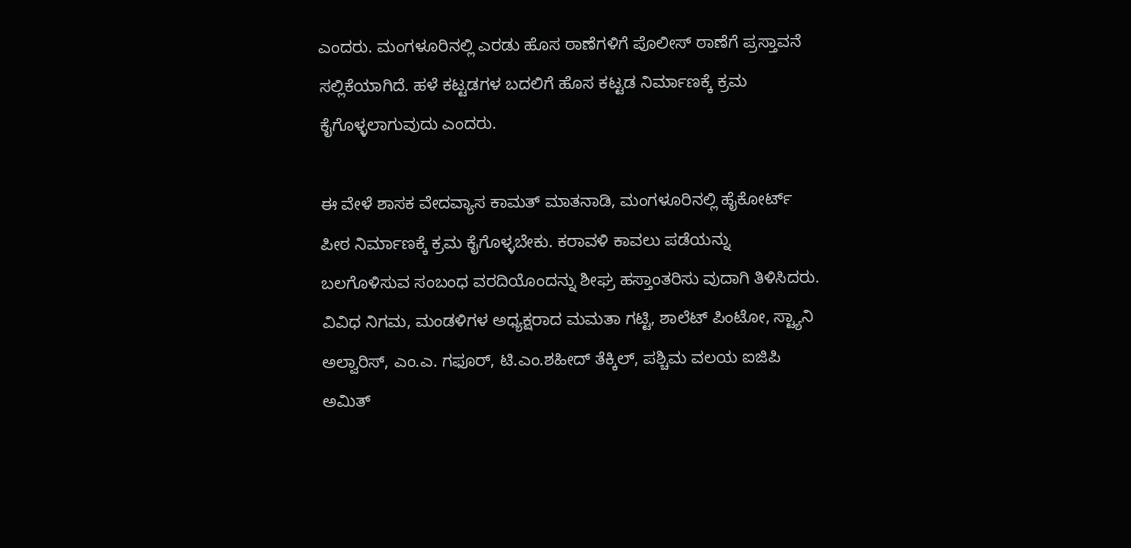ಎಂದರು. ಮಂಗಳೂರಿನಲ್ಲಿ ಎರಡು ಹೊಸ ಠಾಣೆಗಳಿಗೆ ಪೊಲೀಸ್‌ ಠಾಣೆಗೆ ಪ್ರಸ್ತಾವನೆ ಸಲ್ಲಿಕೆಯಾಗಿದೆ. ಹಳೆ ಕಟ್ಟಡಗಳ ಬದಲಿಗೆ ಹೊಸ ಕಟ್ಟಡ ನಿರ್ಮಾಣಕ್ಕೆ ಕ್ರಮ ಕೈಗೊಳ್ಳಲಾಗುವುದು ಎಂದರು.

ಈ ವೇಳೆ ಶಾಸಕ ವೇದವ್ಯಾಸ ಕಾಮತ್‌ ಮಾತನಾಡಿ, ಮಂಗಳೂರಿನಲ್ಲಿ ಹೈಕೋರ್ಟ್‌ ಪೀಠ ನಿರ್ಮಾಣಕ್ಕೆ ಕ್ರಮ ಕೈಗೊಳ್ಳಬೇಕು. ಕರಾವಳಿ ಕಾವಲು ಪಡೆಯನ್ನು ಬಲಗೊಳಿಸುವ ಸಂಬಂಧ ವರದಿಯೊಂದನ್ನು ಶೀಘ್ರ ಹಸ್ತಾಂತರಿಸು ವುದಾಗಿ ತಿಳಿಸಿದರು. ವಿವಿಧ ನಿಗಮ, ಮಂಡಳಿಗಳ ಅಧ್ಯಕ್ಷರಾದ ಮಮತಾ ಗಟ್ಟಿ, ಶಾಲೆಟ್‌ ಪಿಂಟೋ, ಸ್ಟ್ಯಾನಿ ಅಲ್ವಾರಿಸ್‌, ಎಂ.ಎ. ಗಫೂರ್‌, ಟಿ.ಎಂ.ಶಹೀದ್‌ ತೆಕ್ಕಿಲ್‌, ಪಶ್ಚಿಮ ವಲಯ ಐಜಿಪಿ ಅಮಿತ್‌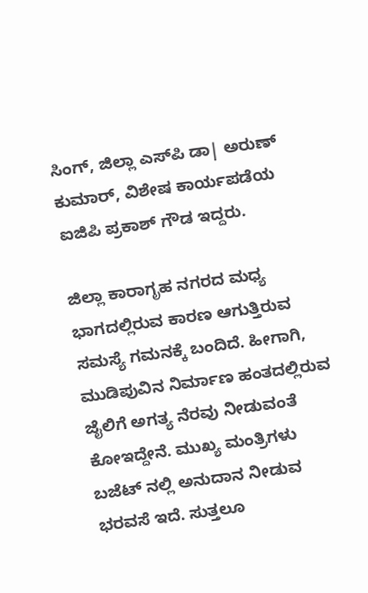ಸಿಂಗ್‌, ಜಿಲ್ಲಾ ಎಸ್‌ಪಿ ಡಾ| ಅರುಣ್‌ ಕುಮಾರ್‌, ವಿಶೇಷ ಕಾರ್ಯಪಡೆಯ ಐಜಿಪಿ ಪ್ರಕಾಶ್‌ ಗೌಡ ಇದ್ದರು.

ಜಿಲ್ಲಾ ಕಾರಾಗೃಹ ನಗರದ ಮಧ್ಯ ಭಾಗದಲ್ಲಿರುವ ಕಾರಣ ಆಗುತ್ತಿರುವ ಸಮಸ್ಯೆ ಗಮನಕ್ಕೆ ಬಂದಿದೆ. ಹೀಗಾಗಿ, ಮುಡಿಪುವಿನ ನಿರ್ಮಾಣ ಹಂತದಲ್ಲಿರುವ ಜೈಲಿಗೆ ಅಗತ್ಯ ನೆರವು ನೀಡುವಂತೆ ಕೋಇದ್ದೇನೆ. ಮುಖ್ಯ ಮಂತ್ರಿಗಳು ಬಜೆಟ್‌ ನಲ್ಲಿ ಅನುದಾನ ನೀಡುವ ಭರವಸೆ ಇದೆ. ಸುತ್ತಲೂ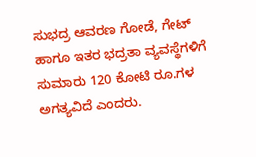ಸುಭದ್ರ ಆವರಣ ಗೋಡೆ, ಗೇಟ್‌ ಹಾಗೂ ಇತರ ಭದ್ರತಾ ವ್ಯವಸ್ಥೆಗಳಿಗೆ ಸುಮಾರು 120 ಕೋಟಿ ರೂ.ಗಳ ಅಗತ್ಯವಿದೆ ಎಂದರು.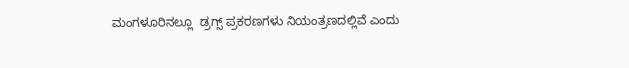ಮಂಗಳೂರಿನಲ್ಲೂ  ಡ್ರಗ್ಸ್‌ ಪ್ರಕರಣಗಳು ನಿಯಂತ್ರಣದಲ್ಲಿವೆ ಎಂದು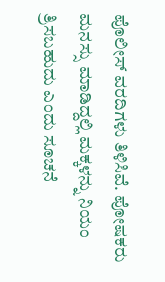ಪೊಲೀಸ್‌ ವರದಿಗಳು ತಿಳಿಸಿವೆ. ಪೋಷಕರು ಮನಸ್ಸು ಮಾಡಿದ್ದಲ್ಲಿ ಮಕ್ಕಳನ್ನು ನಿಯಂ ತ್ರಿಸಬಹುದು ಎಂದು ಸೂಚನೆ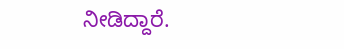ನೀಡಿದ್ದಾರೆ.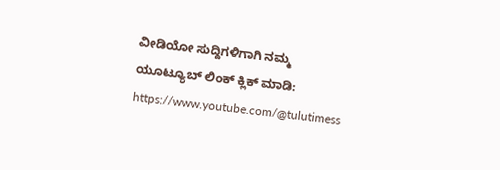ವೀಡಿಯೋ ಸುದ್ದಿಗಳಿಗಾಗಿ ನಮ್ಮ ಯೂಟ್ಯೂಬ್ ಲಿಂಕ್ ಕ್ಲಿಕ್ ಮಾಡಿ: https://www.youtube.com/@tulutimess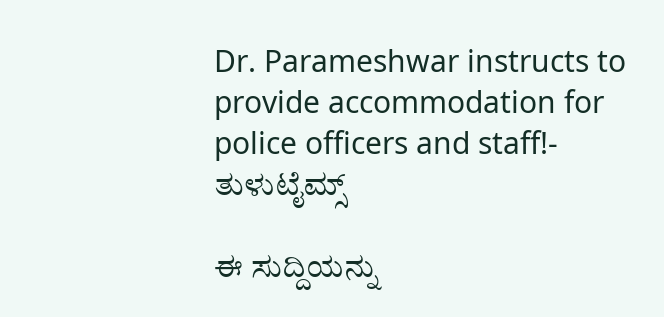Dr. Parameshwar instructs to provide accommodation for police officers and staff!- ತುಳುಟೈಮ್ಸ್

ಈ ಸುದ್ದಿಯನ್ನು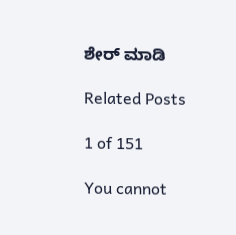ಶೇರ್ ಮಾಡಿ

Related Posts

1 of 151

You cannot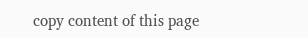copy content of this page